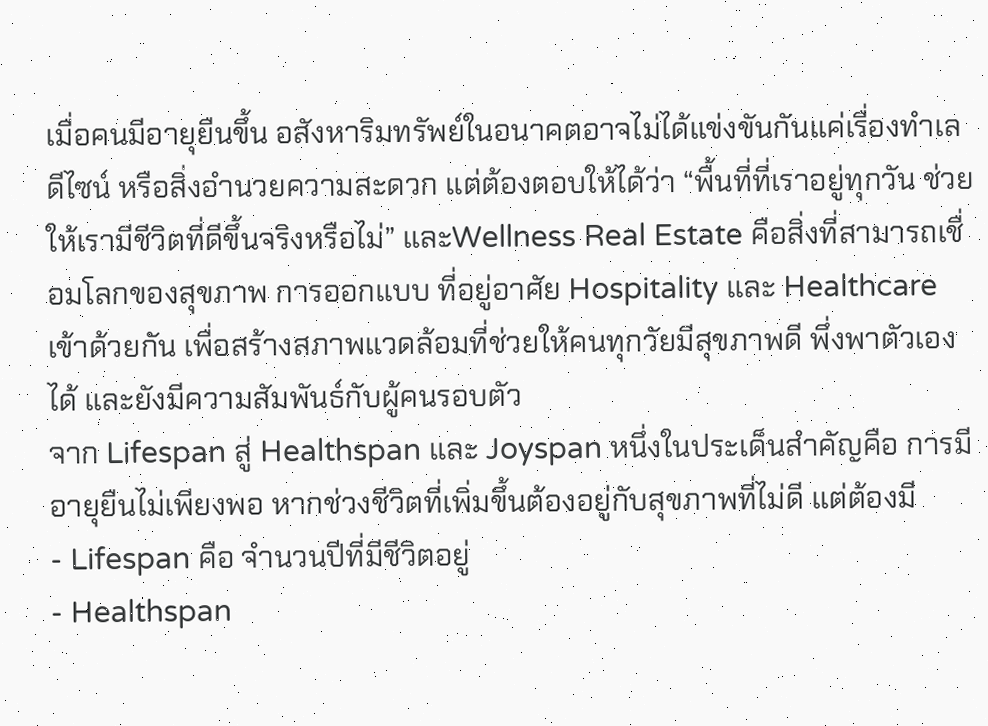เมื่อคนมีอายุยืนขึ้น อสังหาริมทรัพย์ในอนาคตอาจไม่ได้แข่งขันกันแค่เรื่องทำเล ดีไซน์ หรือสิ่งอำนวยความสะดวก แต่ต้องตอบให้ได้ว่า “พื้นที่ที่เราอยู่ทุกวัน ช่วยให้เรามีชีวิตที่ดีขึ้นจริงหรือไม่” และWellness Real Estate คือสิ่งที่สามารถเชื่อมโลกของสุขภาพ การออกแบบ ที่อยู่อาศัย Hospitality และ Healthcare เข้าด้วยกัน เพื่อสร้างสภาพแวดล้อมที่ช่วยให้คนทุกวัยมีสุขภาพดี พึ่งพาตัวเองได้ และยังมีความสัมพันธ์กับผู้คนรอบตัว
จาก Lifespan สู่ Healthspan และ Joyspan หนึ่งในประเด็นสำคัญคือ การมีอายุยืนไม่เพียงพอ หากช่วงชีวิตที่เพิ่มขึ้นต้องอยู่กับสุขภาพที่ไม่ดี แต่ต้องมี
- Lifespan คือ จำนวนปีที่มีชีวิตอยู่
- Healthspan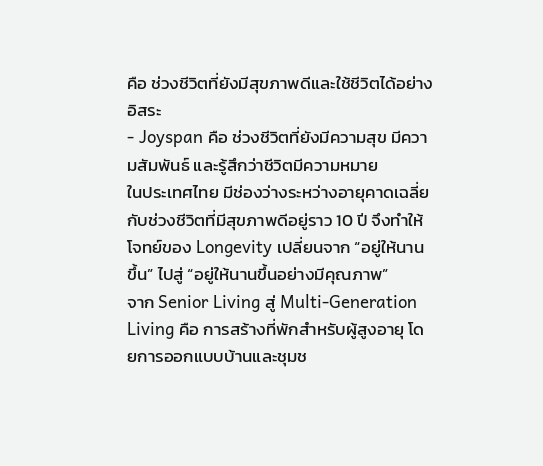คือ ช่วงชีวิตที่ยังมีสุขภาพดีและใช้ชีวิตได้อย่างอิสระ
- Joyspan คือ ช่วงชีวิตที่ยังมีความสุข มีความสัมพันธ์ และรู้สึกว่าชีวิตมีความหมาย
ในประเทศไทย มีช่องว่างระหว่างอายุคาดเฉลี่ยกับช่วงชีวิตที่มีสุขภาพดีอยู่ราว 10 ปี จึงทำให้โจทย์ของ Longevity เปลี่ยนจาก “อยู่ให้นานขึ้น” ไปสู่ “อยู่ให้นานขึ้นอย่างมีคุณภาพ”
จาก Senior Living สู่ Multi-Generation Living คือ การสร้างที่พักสำหรับผู้สูงอายุ โดยการออกแบบบ้านและชุมช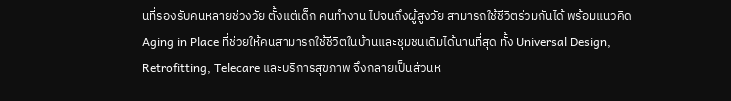นที่รองรับคนหลายช่วงวัย ตั้งแต่เด็ก คนทำงาน ไปจนถึงผู้สูงวัย สามารถใช้ชีวิตร่วมกันได้ พร้อมแนวคิด Aging in Place ที่ช่วยให้คนสามารถใช้ชีวิตในบ้านและชุมชนเดิมได้นานที่สุด ทั้ง Universal Design, Retrofitting, Telecare และบริการสุขภาพ จึงกลายเป็นส่วนห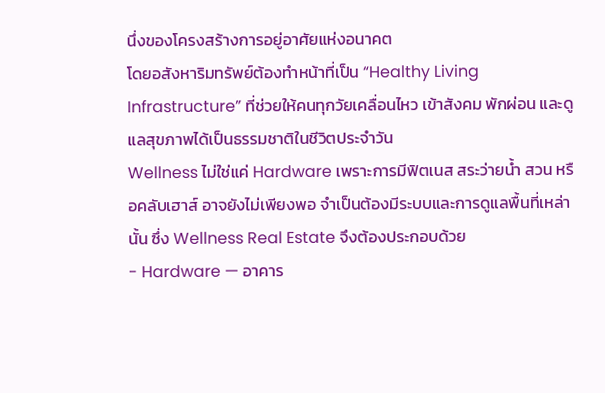นึ่งของโครงสร้างการอยู่อาศัยแห่งอนาคต
โดยอสังหาริมทรัพย์ต้องทำหน้าที่เป็น “Healthy Living Infrastructure” ที่ช่วยให้คนทุกวัยเคลื่อนไหว เข้าสังคม พักผ่อน และดูแลสุขภาพได้เป็นธรรมชาติในชีวิตประจำวัน
Wellness ไม่ใช่แค่ Hardware เพราะการมีฟิตเนส สระว่ายน้ำ สวน หรือคลับเฮาส์ อาจยังไม่เพียงพอ จำเป็นต้องมีระบบและการดูแลพื้นที่เหล่านั้น ซึ่ง Wellness Real Estate จึงต้องประกอบด้วย
- Hardware — อาคาร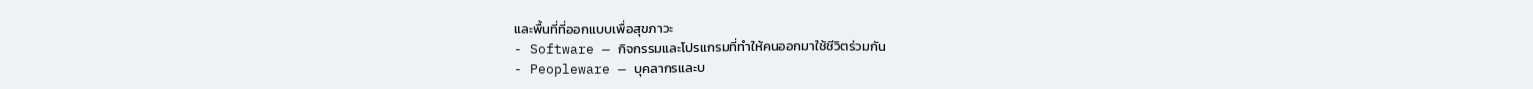และพื้นที่ที่ออกแบบเพื่อสุขภาวะ
- Software — กิจกรรมและโปรแกรมที่ทำให้คนออกมาใช้ชีวิตร่วมกัน
- Peopleware — บุคลากรและบ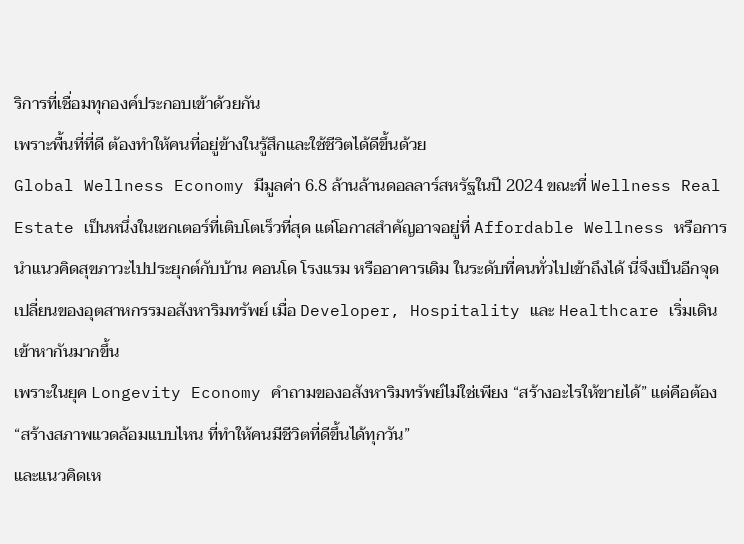ริการที่เชื่อมทุกองค์ประกอบเข้าด้วยกัน
เพราะพื้นที่ที่ดี ต้องทำให้คนที่อยู่ข้างในรู้สึกและใช้ชีวิตได้ดีขึ้นด้วย
Global Wellness Economy มีมูลค่า 6.8 ล้านล้านดอลลาร์สหรัฐในปี 2024 ขณะที่ Wellness Real Estate เป็นหนึ่งในเซกเตอร์ที่เติบโตเร็วที่สุด แต่โอกาสสำคัญอาจอยู่ที่ Affordable Wellness หรือการนำแนวคิดสุขภาวะไปประยุกต์กับบ้าน คอนโด โรงแรม หรืออาคารเดิม ในระดับที่คนทั่วไปเข้าถึงได้ นี่จึงเป็นอีกจุดเปลี่ยนของอุตสาหกรรมอสังหาริมทรัพย์ เมื่อ Developer, Hospitality และ Healthcare เริ่มเดินเข้าหากันมากขึ้น
เพราะในยุค Longevity Economy คำถามของอสังหาริมทรัพย์ไม่ใช่เพียง “สร้างอะไรให้ขายได้” แต่คือต้อง “สร้างสภาพแวดล้อมแบบไหน ที่ทำให้คนมีชีวิตที่ดีขึ้นได้ทุกวัน”
และแนวคิดเห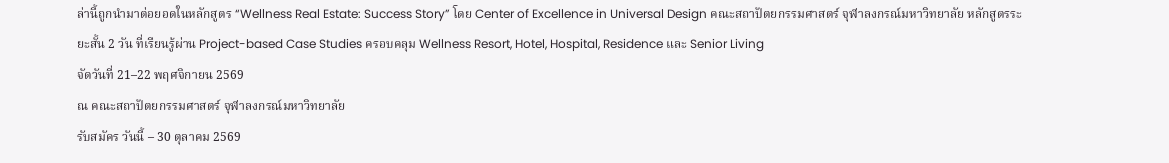ล่านี้ถูกนำมาต่อยอดในหลักสูตร “Wellness Real Estate: Success Story” โดย Center of Excellence in Universal Design คณะสถาปัตยกรรมศาสตร์ จุฬาลงกรณ์มหาวิทยาลัย หลักสูตรระยะสั้น 2 วัน ที่เรียนรู้ผ่าน Project-based Case Studies ครอบคลุม Wellness Resort, Hotel, Hospital, Residence และ Senior Living
จัดวันที่ 21–22 พฤศจิกายน 2569
ณ คณะสถาปัตยกรรมศาสตร์ จุฬาลงกรณ์มหาวิทยาลัย
รับสมัคร วันนี้ – 30 ตุลาคม 2569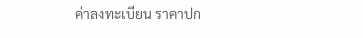ค่าลงทะเบียน ราคาปก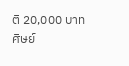ติ 20,000 บาท ศิษย์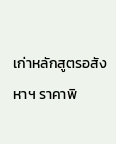เก่าหลักสูตรอสังหาฯ ราคาพิ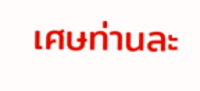เศษท่านละ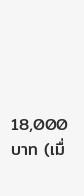18,000 บาท (เมื่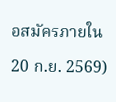อสมัครภายใน 20 ก.ย. 2569)